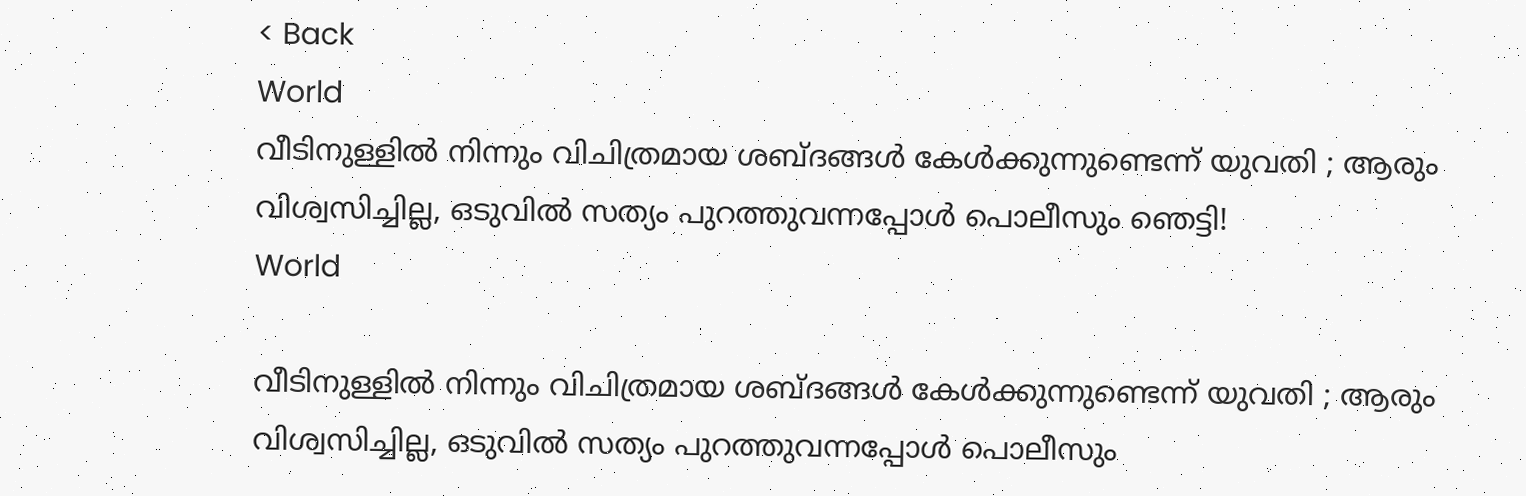< Back
World
വീടിനുള്ളിൽ നിന്നും വിചിത്രമായ ശബ്ദങ്ങൾ കേൾക്കുന്നുണ്ടെന്ന് യുവതി ; ആരും വിശ്വസിച്ചില്ല, ഒടുവിൽ സത്യം പുറത്തുവന്നപ്പോൾ പൊലീസും ഞെട്ടി!
World

വീടിനുള്ളിൽ നിന്നും വിചിത്രമായ ശബ്ദങ്ങൾ കേൾക്കുന്നുണ്ടെന്ന് യുവതി ; ആരും വിശ്വസിച്ചില്ല, ഒടുവിൽ സത്യം പുറത്തുവന്നപ്പോൾ പൊലീസും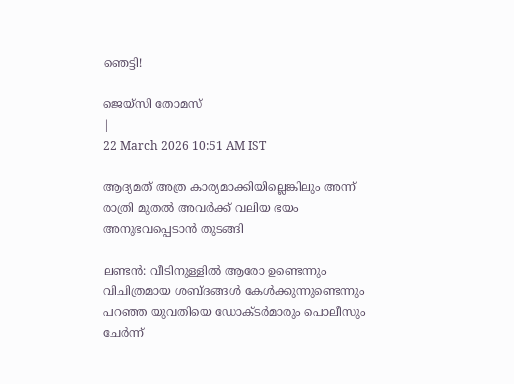ഞെട്ടി!

ജെയ്സി തോമസ്
|
22 March 2026 10:51 AM IST

ആദ്യമത് അത്ര കാര്യമാക്കിയില്ലെങ്കിലും അന്ന് രാത്രി മുതൽ അവർക്ക് വലിയ ഭയം അനുഭവപ്പെടാൻ തുടങ്ങി

ലണ്ടൻ: വീടിനുള്ളിൽ ആരോ ഉണ്ടെന്നും വിചിത്രമായ ശബ്ദങ്ങൾ കേൾക്കുന്നുണ്ടെന്നും പറഞ്ഞ യുവതിയെ ഡോക്ടർമാരും പൊലീസും ചേർന്ന്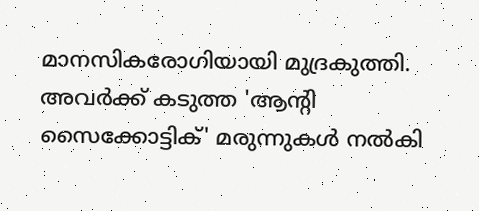മാനസികരോഗിയായി മുദ്രകുത്തി. അവർക്ക് കടുത്ത 'ആന്‍റി സൈക്കോട്ടിക്' മരുന്നുകൾ നൽകി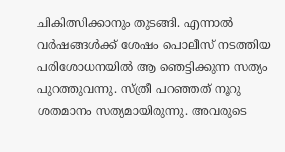ചികിത്സിക്കാനും തുടങ്ങി. എന്നാൽ വർഷങ്ങൾക്ക് ശേഷം പൊലീസ് നടത്തിയ പരിശോധനയിൽ ആ ഞെട്ടിക്കുന്ന സത്യം പുറത്തുവന്നു. സ്ത്രീ പറഞ്ഞത് നൂറു ശതമാനം സത്യമായിരുന്നു. അവരുടെ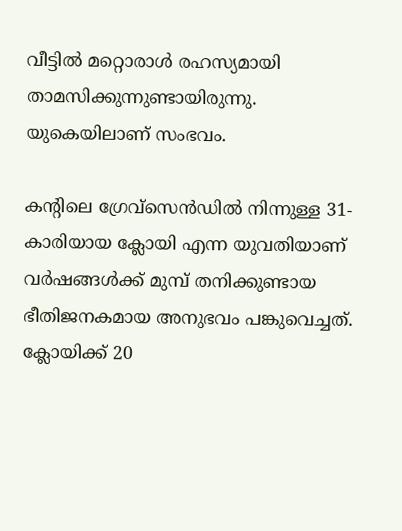വീട്ടിൽ മറ്റൊരാൾ രഹസ്യമായി താമസിക്കുന്നുണ്ടായിരുന്നു. യുകെയിലാണ് സംഭവം.

കന്‍റിലെ ഗ്രേവ്സെൻഡിൽ നിന്നുള്ള 31-കാരിയായ ക്ലോയി എന്ന യുവതിയാണ് വർഷങ്ങൾക്ക് മുമ്പ് തനിക്കുണ്ടായ ഭീതിജനകമായ അനുഭവം പങ്കുവെച്ചത്. ക്ലോയിക്ക് 20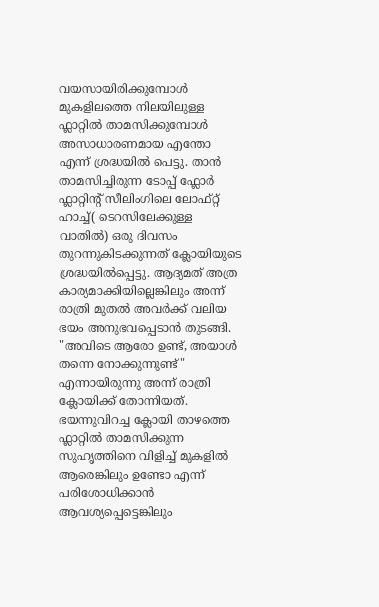വയസായിരിക്കുമ്പോൾ മുകളിലത്തെ നിലയിലുള്ള ഫ്ലാറ്റിൽ താമസിക്കുമ്പോൾ അസാധാരണമായ എന്തോ എന്ന് ശ്രദ്ധയിൽ പെട്ടു. താൻ താമസിച്ചിരുന്ന ടോപ്പ് ഫ്ലോർ ഫ്ലാറ്റിന്‍റ് സീലിംഗിലെ ലോഫ്റ്റ് ഹാച്ച്( ടെറസിലേക്കുള്ള വാതിൽ) ഒരു ദിവസം തുറന്നുകിടക്കുന്നത് ക്ലോയിയുടെ ശ്രദ്ധയിൽപ്പെട്ടു. ആദ്യമത് അത്ര കാര്യമാക്കിയില്ലെങ്കിലും അന്ന് രാത്രി മുതൽ അവർക്ക് വലിയ ഭയം അനുഭവപ്പെടാൻ തുടങ്ങി. "അവിടെ ആരോ ഉണ്ട്, അയാൾ തന്നെ നോക്കുന്നുണ്ട്" എന്നായിരുന്നു അന്ന് രാത്രി ക്ലോയിക്ക് തോന്നിയത്. ഭയന്നുവിറച്ച ക്ലോയി താഴത്തെ ഫ്ലാറ്റിൽ താമസിക്കുന്ന സുഹൃത്തിനെ വിളിച്ച് മുകളിൽ ആരെങ്കിലും ഉണ്ടോ എന്ന് പരിശോധിക്കാൻ ആവശ്യപ്പെട്ടെങ്കിലും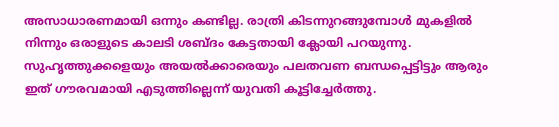അസാധാരണമായി ഒന്നും കണ്ടില്ല. രാത്രി കിടന്നുറങ്ങുമ്പോൾ മുകളിൽ നിന്നും ഒരാളുടെ കാലടി ശബ്ദം കേട്ടതായി ക്ലോയി പറയുന്നു. സുഹൃത്തുക്കളെയും അയൽക്കാരെയും പലതവണ ബന്ധപ്പെട്ടിട്ടും ആരും ഇത് ഗൗരവമായി എടുത്തില്ലെന്ന് യുവതി കൂട്ടിച്ചേര്‍ത്തു.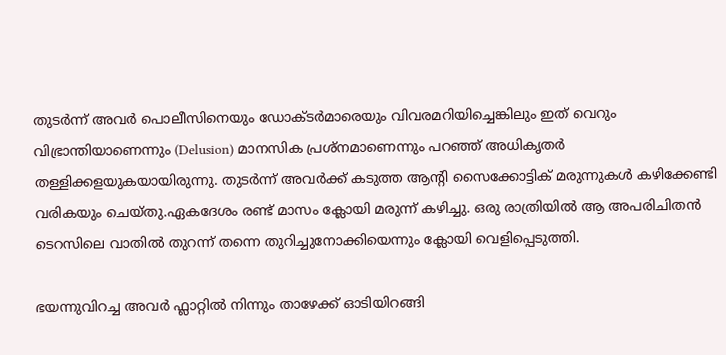തുടർന്ന് അവർ പൊലീസിനെയും ഡോക്ടർമാരെയും വിവരമറിയിച്ചെങ്കിലും ഇത് വെറും വിഭ്രാന്തിയാണെന്നും (Delusion) മാനസിക പ്രശ്നമാണെന്നും പറഞ്ഞ് അധികൃതർ തള്ളിക്കളയുകയായിരുന്നു. തുടർന്ന് അവർക്ക് കടുത്ത ആന്റി സൈക്കോട്ടിക് മരുന്നുകൾ കഴിക്കേണ്ടി വരികയും ചെയ്തു.ഏകദേശം രണ്ട് മാസം ക്ലോയി മരുന്ന് കഴിച്ചു. ഒരു രാത്രിയിൽ ആ അപരിചിതൻ ടെറസിലെ വാതിൽ തുറന്ന് തന്നെ തുറിച്ചുനോക്കിയെന്നും ക്ലോയി വെളിപ്പെടുത്തി.

ഭയന്നുവിറച്ച അവർ ഫ്ലാറ്റിൽ നിന്നും താഴേക്ക് ഓടിയിറങ്ങി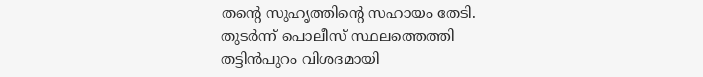തന്‍റെ സുഹൃത്തിന്‍റെ സഹായം തേടി. തുടർന്ന് പൊലീസ് സ്ഥലത്തെത്തി തട്ടിൻപുറം വിശദമായി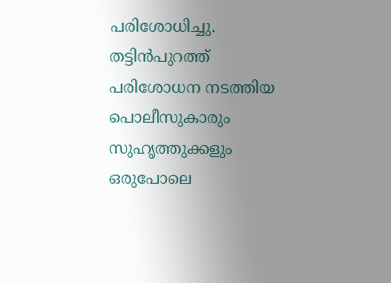പരിശോധിച്ചു. തട്ടിൻപുറത്ത് പരിശോധന നടത്തിയ പൊലീസുകാരും സുഹൃത്തുക്കളും ഒരുപോലെ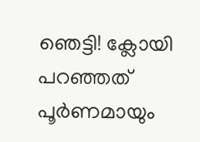ഞെട്ടി! ക്ലോയി പറഞ്ഞത് പൂർണമായും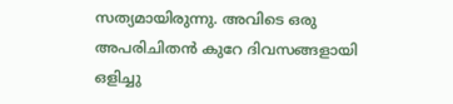സത്യമായിരുന്നു. അവിടെ ഒരു അപരിചിതൻ കുറേ ദിവസങ്ങളായി ഒളിച്ചു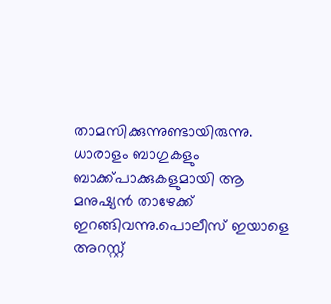താമസിക്കുന്നുണ്ടായിരുന്നു. ധാരാളം ബാഗുകളും ബാക്ക്പാക്കുകളുമായി ആ മനുഷ്യൻ താഴേക്ക് ഇറങ്ങിവന്നു.പൊലീസ് ഇയാളെ അറസ്റ്റ്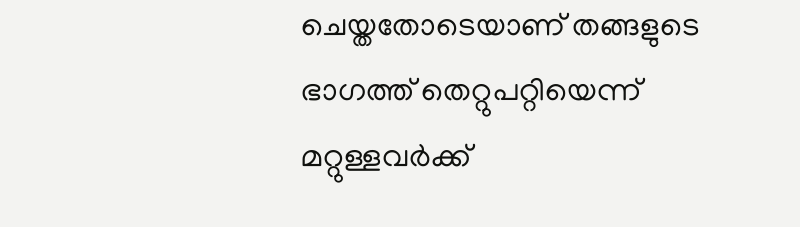ചെയ്തതോടെയാണ് തങ്ങളുടെ ഭാഗത്ത് തെറ്റുപറ്റിയെന്ന് മറ്റുള്ളവർക്ക്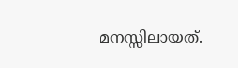മനസ്സിലായത്.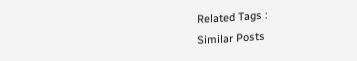Related Tags :
Similar Posts